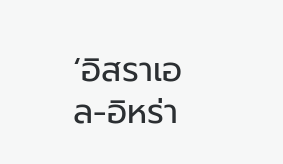‘อิสราเอล-อิหร่า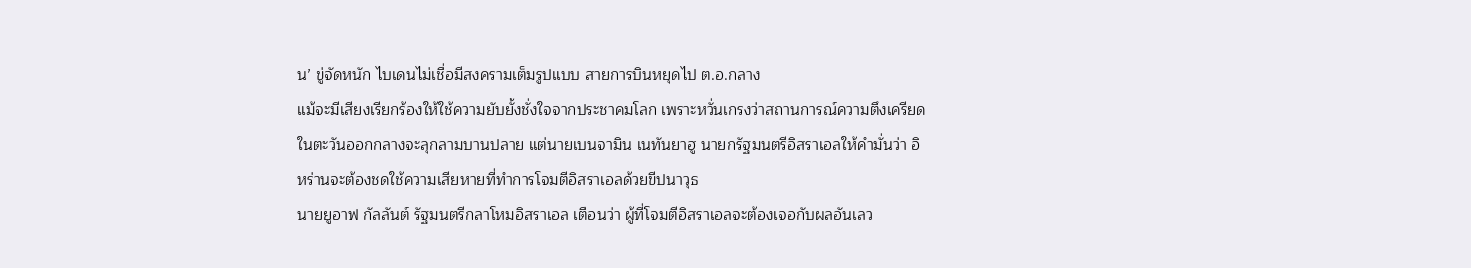น’ ขู่จัดหนัก ไบเดนไม่เชื่อมีสงครามเต็มรูปแบบ สายการบินหยุดไป ต.อ.กลาง
แม้จะมีเสียงเรียกร้องให้ใช้ความยับยั้งชั่งใจจากประชาคมโลก เพราะหวั่นเกรงว่าสถานการณ์ความตึงเครียดในตะวันออกกลางจะลุกลามบานปลาย แต่นายเบนจามิน เนทันยาฮู นายกรัฐมนตรีอิสราเอลให้คำมั่นว่า อิหร่านจะต้องชดใช้ความเสียหายที่ทำการโจมตีอิสราเอลด้วยขีปนาวุธ
นายยูอาฟ กัลลันต์ รัฐมนตรีกลาโหมอิสราเอล เตือนว่า ผู้ที่โจมตีอิสราเอลจะต้องเจอกับผลอันเลว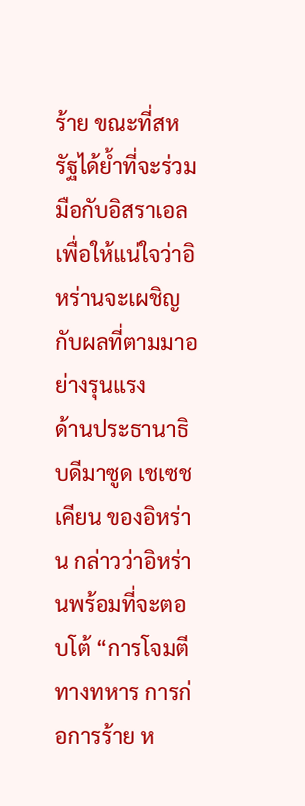ร้าย ขณะที่สหรัฐได้ย้ำที่จะร่วมมือกับอิสราเอล เพื่อให้แน่ใจว่าอิหร่านจะเผชิญกับผลที่ตามมาอย่างรุนแรง
ด้านประธานาธิบดีมาซูด เชเซชเคียน ของอิหร่าน กล่าวว่าอิหร่านพร้อมที่จะตอบโต้ “การโจมตีทางทหาร การก่อการร้าย ห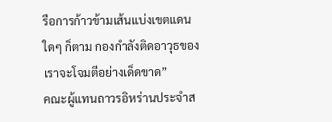รือการก้าวข้ามเส้นแบ่งเขตแดนใดๆ ก็ตาม กองกำลังติดอาวุธของเราจะโจมตีอย่างเด็ดขาด”
คณะผู้แทนถาวรอิหร่านประจำส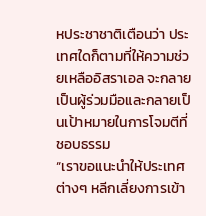หประชาชาติเตือนว่า ประเทศใดก็ตามที่ให้ความช่วยเหลืออิสราเอล จะกลายเป็นผู้ร่วมมือและกลายเป็นเป้าหมายในการโจมตีที่ชอบธรรม
“เราขอแนะนำให้ประเทศต่างๆ หลีกเลี่ยงการเข้า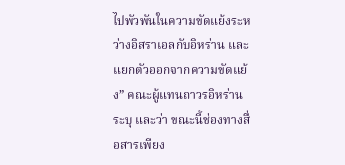ไปพัวพันในความขัดแย้งระหว่างอิสราเอลกับอิหร่าน และแยกตัวออกจากความขัดแย้ง” คณะผู้แทนถาวรอิหร่านระบุ และว่า ขณะนี้ช่องทางสื่อสารเพียง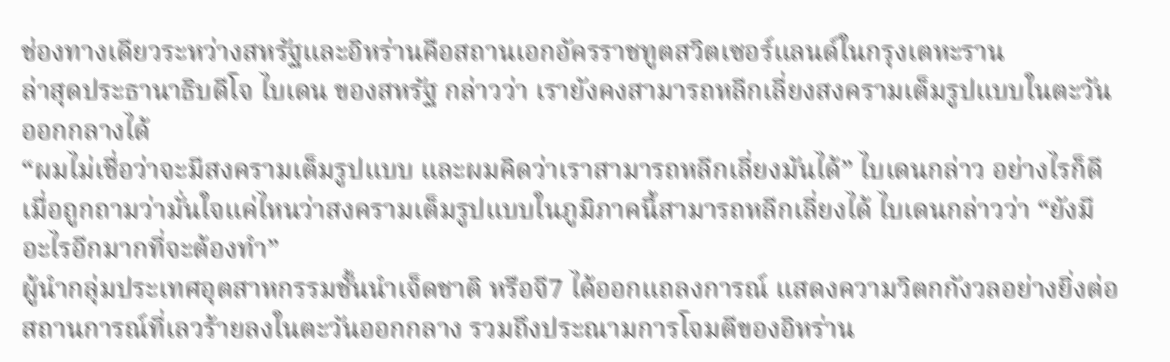ช่องทางเดียวระหว่างสหรัฐและอิหร่านคือสถานเอกอัครราชทูตสวิตเซอร์แลนด์ในกรุงเตหะราน
ล่าสุดประธานาธิบดีโจ ไบเดน ของสหรัฐ กล่าวว่า เรายังคงสามารถหลีกเลี่ยงสงครามเต็มรูปแบบในตะวันออกกลางได้
“ผมไม่เชื่อว่าจะมีสงครามเต็มรูปแบบ และผมคิดว่าเราสามารถหลีกเลี่ยงมันได้” ไบเดนกล่าว อย่างไรก็ดีเมื่อถูกถามว่ามั่นใจแค่ไหนว่าสงครามเต็มรูปแบบในภูมิภาคนี้สามารถหลีกเลี่ยงได้ ไบเดนกล่าวว่า “ยังมีอะไรอีกมากที่จะต้องทำ”
ผู้นำกลุ่มประเทศอุตสาหกรรมชั้นนำเจ็ดชาติ หรือจี7 ได้ออกแถลงการณ์ แสดงความวิตกกังวลอย่างยิ่งต่อสถานการณ์ที่เลวร้ายลงในตะวันออกกลาง รวมถึงประณามการโจมตีของอิหร่าน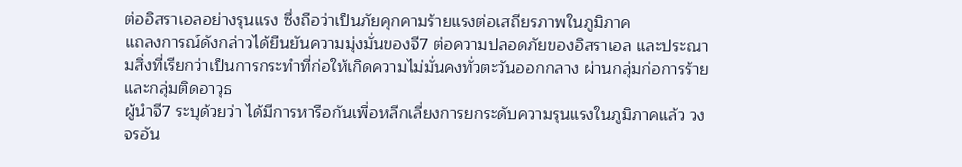ต่ออิสราเอลอย่างรุนแรง ซึ่งถือว่าเป็นภัยคุกคามร้ายแรงต่อเสถียรภาพในภูมิภาค
แถลงการณ์ดังกล่าวได้ยืนยันความมุ่งมั่นของจี7 ต่อความปลอดภัยของอิสราเอล และประณามสิ่งที่เรียกว่าเป็นการกระทำที่ก่อให้เกิดความไม่มั่นคงทั่วตะวันออกกลาง ผ่านกลุ่มก่อการร้ายและกลุ่มติดอาวุธ
ผู้นำจี7 ระบุด้วยว่า ได้มีการหารือกันเพื่อหลีกเลี่ยงการยกระดับความรุนแรงในภูมิภาคแล้ว วงจรอัน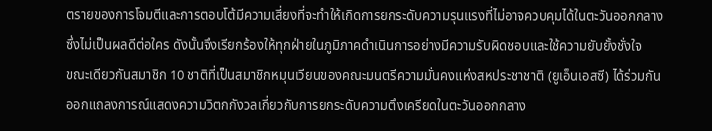ตรายของการโจมตีและการตอบโต้มีความเสี่ยงที่จะทำให้เกิดการยกระดับความรุนแรงที่ไม่อาจควบคุมได้ในตะวันออกกลางซึ่งไม่เป็นผลดีต่อใคร ดังนั้นจึงเรียกร้องให้ทุกฝ่ายในภูมิภาคดำเนินการอย่างมีความรับผิดชอบและใช้ความยับยั้งชั่งใจ
ขณะเดียวกันสมาชิก 10 ชาติที่เป็นสมาชิกหมุนเวียนของคณะมนตรีความมั่นคงแห่งสหประชาชาติ (ยูเอ็นเอสซี) ได้ร่วมกันออกแถลงการณ์แสดงความวิตกกังวลเกี่ยวกับการยกระดับความตึงเครียดในตะวันออกกลาง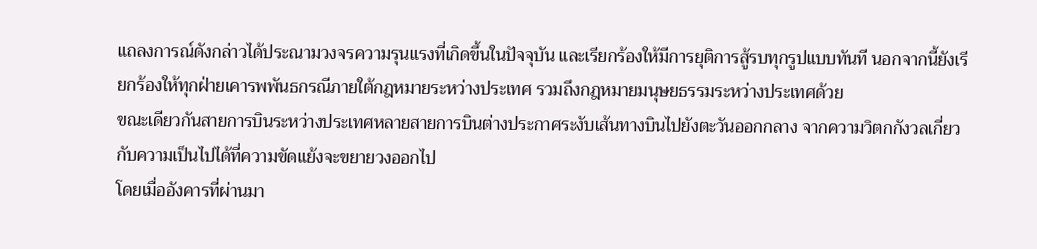แถลงการณ์ดังกล่าวได้ประณามวงจรความรุนแรงที่เกิดขึ้นในปัจจุบัน และเรียกร้องให้มีการยุติการสู้รบทุกรูปแบบทันที นอกจากนี้ยังเรียกร้องให้ทุกฝ่ายเคารพพันธกรณีภายใต้กฎหมายระหว่างประเทศ รวมถึงกฎหมายมนุษยธรรมระหว่างประเทศด้วย
ขณะเดียวกันสายการบินระหว่างประเทศหลายสายการบินต่างประกาศระงับเส้นทางบินไปยังตะวันออกกลาง จากความวิตกกังวลเกี่ยวกับความเป็นไปได้ที่ความขัดแย้งจะขยายวงออกไป
โดยเมื่ออังคารที่ผ่านมา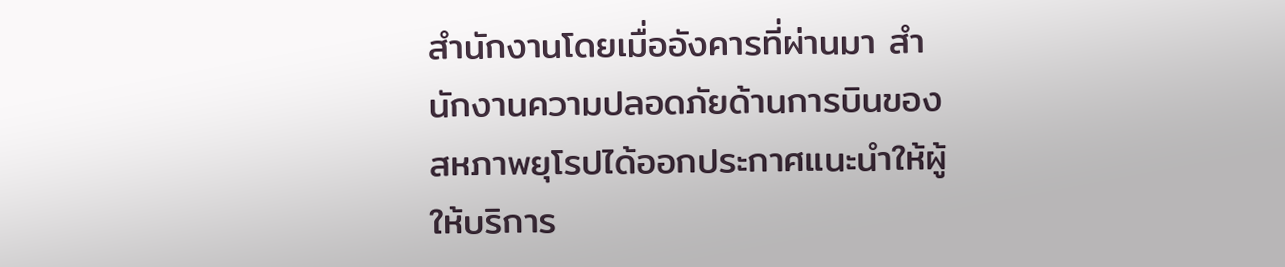สำนักงานโดยเมื่ออังคารที่ผ่านมา สำนักงานความปลอดภัยด้านการบินของสหภาพยุโรปได้ออกประกาศแนะนำให้ผู้ให้บริการ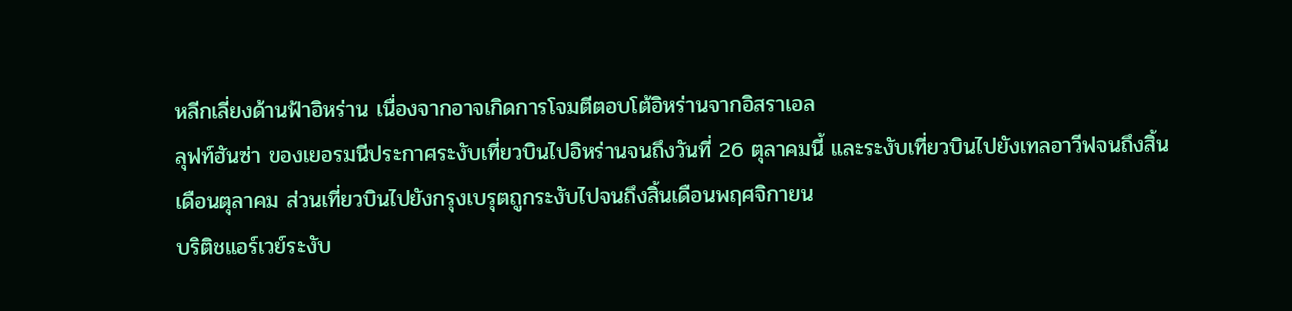หลีกเลี่ยงด้านฟ้าอิหร่าน เนื่องจากอาจเกิดการโจมตีตอบโต้อิหร่านจากอิสราเอล
ลุฟท์ฮันซ่า ของเยอรมนีประกาศระงับเที่ยวบินไปอิหร่านจนถึงวันที่ 26 ตุลาคมนี้ และระงับเที่ยวบินไปยังเทลอาวีฟจนถึงสิ้นเดือนตุลาคม ส่วนเที่ยวบินไปยังกรุงเบรุตถูกระงับไปจนถึงสิ้นเดือนพฤศจิกายน
บริติชแอร์เวย์ระงับ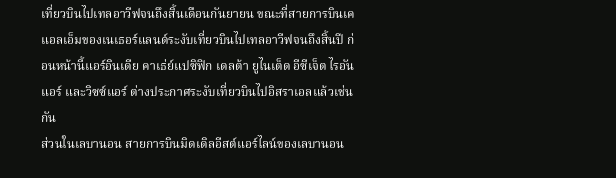เที่ยวบินไปเทลอาวีฟจนถึงสิ้นเดือนกันยายน ขณะที่สายการบินเคแอลเอ็มของเนเธอร์แลนด์ระงับเที่ยวบินไปเทลอาวีฟจนถึงสิ้นปี ก่อนหน้านี้แอร์อินเดีย คาเธ่ย์แปซิฟิก เดลต้า ยูไนเต็ด อีซีเจ็ต ไรอันแอร์ และวิซซ์แอร์ ต่างประกาศระงับเที่ยวบินไปอิสราเอลแล้วเช่นกัน
ส่วนในเลบานอน สายการบินมิดเดิลอีสต์แอร์ไลน์ของเลบานอน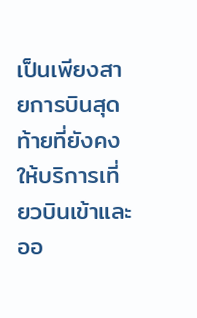เป็นเพียงสายการบินสุดท้ายที่ยังคงให้บริการเที่ยวบินเข้าและออ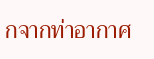กจากท่าอากาศ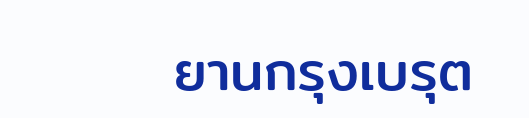ยานกรุงเบรุต